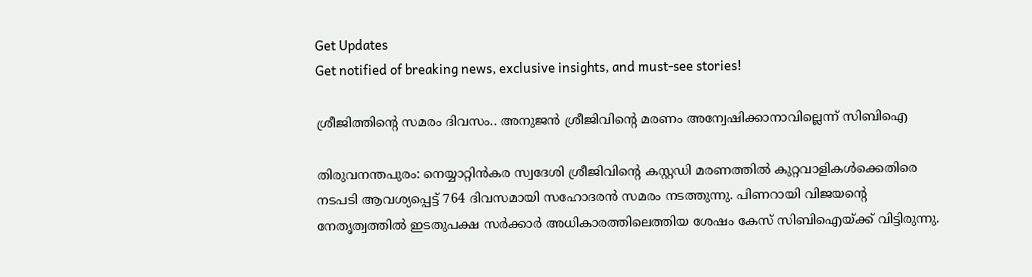Get Updates
Get notified of breaking news, exclusive insights, and must-see stories!

ശ്രീജിത്തിന്റെ സമരം ദിവസം.. അനുജൻ ശ്രീജിവിന്റെ മരണം അന്വേഷിക്കാനാവില്ലെന്ന് സിബിഐ

തിരുവനന്തപുരം: നെയ്യാറ്റിന്‍കര സ്വദേശി ശ്രീജിവിന്റെ കസ്റ്റഡി മരണത്തില്‍ കുറ്റവാളികള്‍ക്കെതിരെ നടപടി ആവശ്യപ്പെട്ട് 764 ദിവസമായി സഹോദരന്‍ സമരം നടത്തുന്നു. പിണറായി വിജയന്റെ നേതൃത്വത്തില്‍ ഇടതുപക്ഷ സര്‍ക്കാര്‍ അധികാരത്തിലെത്തിയ ശേഷം കേസ് സിബിഐയ്ക്ക് വിട്ടിരുന്നു.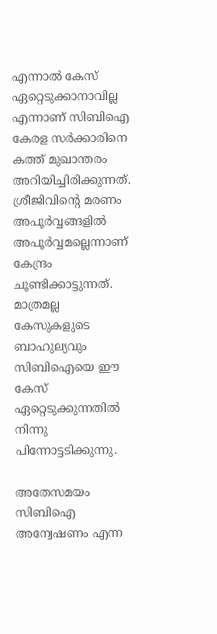എന്നാല്‍ കേസ് ഏറ്റെടുക്കാനാവില്ല എന്നാണ് സിബിഐ കേരള സര്‍ക്കാരിനെ കത്ത് മുഖാന്തരം അറിയിച്ചിരിക്കുന്നത്. ശ്രീജിവിന്റെ മരണം അപൂര്‍വ്വങ്ങളില്‍ അപൂര്‍വ്വമല്ലെന്നാണ് കേന്ദ്രം ചൂണ്ടിക്കാട്ടുന്നത്. മാത്രമല്ല കേസുകളുടെ ബാഹുല്യവും സിബിഐയെ ഈ കേസ് ഏറ്റെടുക്കുന്നതില്‍ നിന്നു പിന്നോട്ടടിക്കുന്നു.

അതേസമയം സിബിഐ അന്വേഷണം എന്ന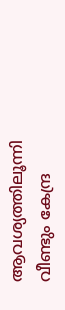ആവശ്യത്തിലൂന്നി വീണ്ടും കേന്ദ്ര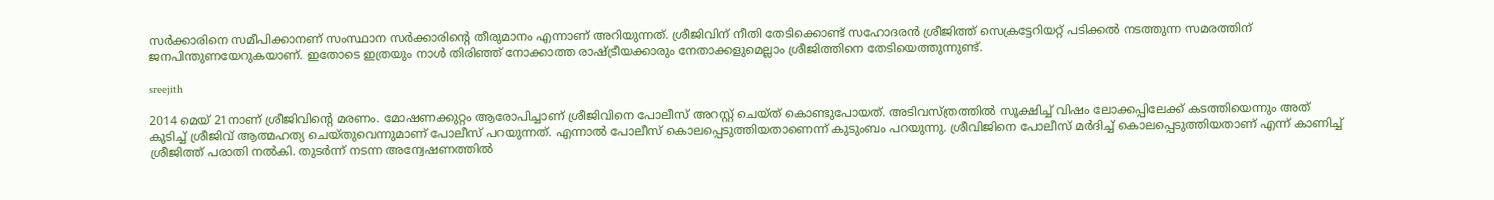സര്‍ക്കാരിനെ സമീപിക്കാനണ് സംസ്ഥാന സര്‍ക്കാരിന്റെ തീരുമാനം എന്നാണ് അറിയുന്നത്. ശ്രീജിവിന് നീതി തേടിക്കൊണ്ട് സഹോദരന്‍ ശ്രീജിത്ത് സെക്രട്ടേറിയറ്റ് പടിക്കല്‍ നടത്തുന്ന സമരത്തിന് ജനപിന്തുണയേറുകയാണ്. ഇതോടെ ഇത്രയും നാള്‍ തിരിഞ്ഞ് നോക്കാത്ത രാഷ്ട്രീയക്കാരും നേതാക്കളുമെല്ലാം ശ്രീജിത്തിനെ തേടിയെത്തുന്നുണ്ട്.

sreejith

2014 മെയ് 21നാണ് ശ്രീജിവിന്റെ മരണം. മോഷണക്കുറ്റം ആരോപിച്ചാണ് ശ്രീജിവിനെ പോലീസ് അറസ്റ്റ് ചെയ്ത് കൊണ്ടുപോയത്. അടിവസ്ത്രത്തില്‍ സൂക്ഷിച്ച് വിഷം ലോക്കപ്പിലേക്ക് കടത്തിയെന്നും അത് കുടിച്ച് ശ്രീജിവ് ആത്മഹത്യ ചെയ്തുവെന്നുമാണ് പോലീസ് പറയുന്നത്. എന്നാൽ പോലീസ് കൊലപ്പെടുത്തിയതാണെന്ന് കുടുംബം പറയുന്നു. ശ്രീവിജിനെ പോലീസ് മര്‍ദിച്ച് കൊലപ്പെടുത്തിയതാണ് എന്ന് കാണിച്ച് ശ്രീജിത്ത് പരാതി നല്‍കി. തുടര്‍ന്ന് നടന്ന അന്വേഷണത്തില്‍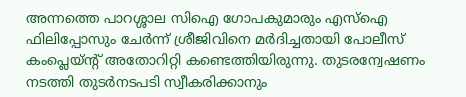അന്നത്തെ പാറശ്ശാല സിഐ ഗോപകുമാരും എസ്‌ഐ ഫിലിപ്പോസും ചേര്‍ന്ന് ശ്രീജിവിനെ മര്‍ദിച്ചതായി പോലീസ് കംപ്ലെയ്ന്റ് അതോറിറ്റി കണ്ടെത്തിയിരുന്നു. തുടരന്വേഷണം നടത്തി തുടര്‍നടപടി സ്വീകരിക്കാനും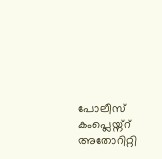പോലീസ് കംപ്ലെയ്ന്റ് അതോറിറ്റി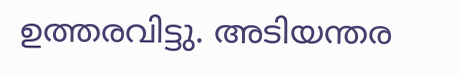ഉത്തരവിട്ടു. അടിയന്തര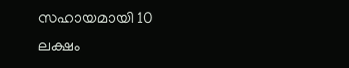സഹായമായി 10 ലക്ഷം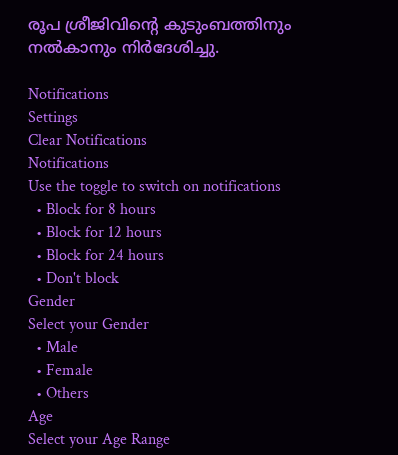രൂപ ശ്രീജിവിന്റെ കുടുംബത്തിനും നല്‍കാനും നിര്‍ദേശിച്ചു.

Notifications
Settings
Clear Notifications
Notifications
Use the toggle to switch on notifications
  • Block for 8 hours
  • Block for 12 hours
  • Block for 24 hours
  • Don't block
Gender
Select your Gender
  • Male
  • Female
  • Others
Age
Select your Age Range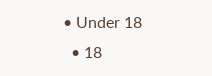• Under 18
  • 18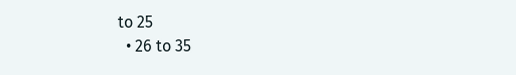to 25
  • 26 to 35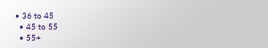• 36 to 45
  • 45 to 55
  • 55+